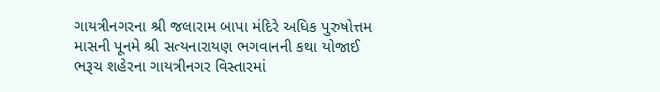ગાયત્રીનગરના શ્રી જલારામ બાપા મંદિરે અધિક પુરુષોત્તમ માસની પૂનમે શ્રી સત્યનારાયણ ભગવાનની કથા યોજાઈ
ભરૂચ શહેરના ગાયત્રીનગર વિસ્તારમાં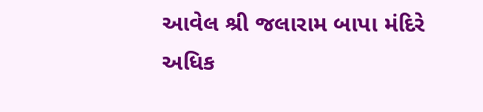આવેલ શ્રી જલારામ બાપા મંદિરે અધિક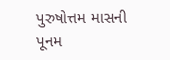પુરુષોત્તમ માસની પૂનમ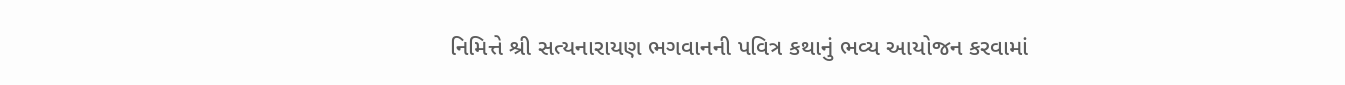નિમિત્તે શ્રી સત્યનારાયણ ભગવાનની પવિત્ર કથાનું ભવ્ય આયોજન કરવામાં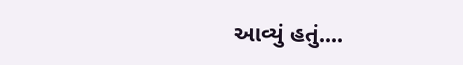આવ્યું હતું....